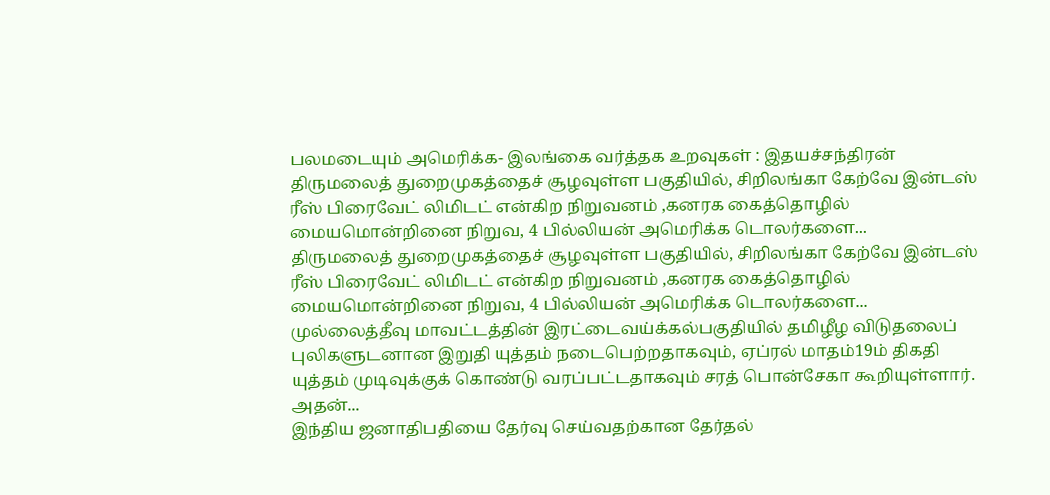பலமடையும் அமெரிக்க- இலங்கை வர்த்தக உறவுகள் : இதயச்சந்திரன்
திருமலைத் துறைமுகத்தைச் சூழவுள்ள பகுதியில், சிறிலங்கா கேற்வே இன்டஸ் ரீஸ் பிரைவேட் லிமிடட் என்கிற நிறுவனம் ,கனரக கைத்தொழில் மையமொன்றினை நிறுவ, 4 பில்லியன் அமெரிக்க டொலர்களை...
திருமலைத் துறைமுகத்தைச் சூழவுள்ள பகுதியில், சிறிலங்கா கேற்வே இன்டஸ் ரீஸ் பிரைவேட் லிமிடட் என்கிற நிறுவனம் ,கனரக கைத்தொழில் மையமொன்றினை நிறுவ, 4 பில்லியன் அமெரிக்க டொலர்களை...
முல்லைத்தீவு மாவட்டத்தின் இரட்டைவய்க்கல்பகுதியில் தமிழீழ விடுதலைப் புலிகளுடனான இறுதி யுத்தம் நடைபெற்றதாகவும், ஏப்ரல் மாதம்19ம் திகதி யுத்தம் முடிவுக்குக் கொண்டு வரப்பட்டதாகவும் சரத் பொன்சேகா கூறியுள்ளார். அதன்...
இந்திய ஜனாதிபதியை தேர்வு செய்வதற்கான தேர்தல்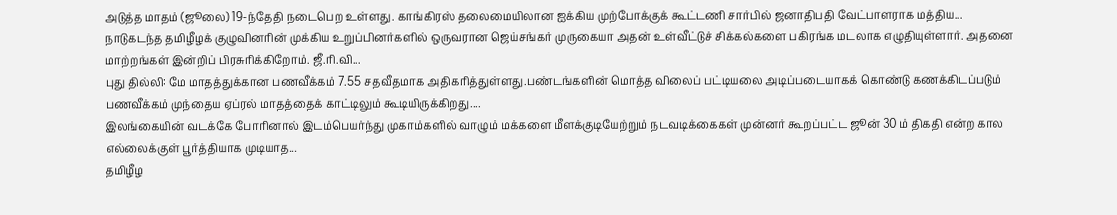அடுத்த மாதம் (ஜூலை) 19-ந்தேதி நடைபெற உள்ளது. காங்கிரஸ் தலைமையிலான ஐக்கிய முற்போக்குக் கூட்டணி சார்பில் ஜனாதிபதி வேட்பாளராக மத்திய...
நாடுகடந்த தமிழீழக் குழுவினரின் முக்கிய உறுப்பினர்களில் ஒருவரான ஜெய்சங்கர் முருகையா அதன் உள்வீட்டுச் சிக்கல்களை பகிரங்க மடலாக எழுதியுள்ளார். அதனை மாற்றங்கள் இன்றிப் பிரசுரிக்கிறோம். ஜீ.ரி.வி...
புது தில்லி: மே மாதத்துக்கான பணவீக்கம் 7.55 சதவீதமாக அதிகரித்துள்ளது.பண்டங்களின் மொத்த விலைப் பட்டியலை அடிப்படையாகக் கொண்டு கணக்கிடப்படும் பணவீக்கம் முந்தைய ஏப்ரல் மாதத்தைக் காட்டிலும் கூடியிருக்கிறது....
இலங்கையின் வடக்கே போரினால் இடம்பெயர்ந்து முகாம்களில் வாழும் மக்களை மீளக்குடியேற்றும் நடவடிக்கைகள் முன்னர் கூறப்பட்ட ஜூன் 30 ம் திகதி என்ற கால எல்லைக்குள் பூர்த்தியாக முடியாத...
தமிழீழ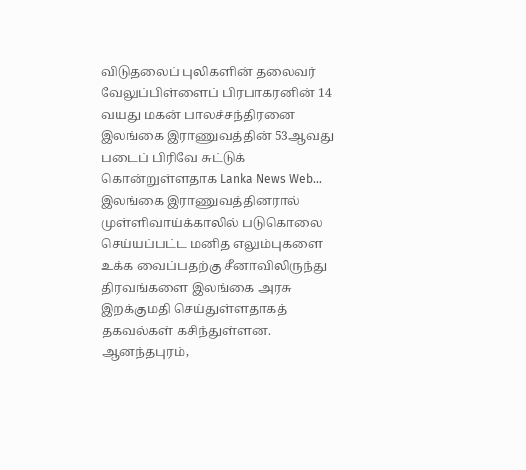விடுதலைப் புலிகளின் தலைவர் வேலுப்பிள்ளைப் பிரபாகரனின் 14 வயது மகன் பாலச்சந்திரனை இலங்கை இராணுவத்தின் 53ஆவது படைப் பிரிவே சுட்டுக் கொன்றுள்ளதாக Lanka News Web...
இலங்கை இராணுவத்தினரால் முள்ளிவாய்க்காலில் படுகொலை செய்யப்பட்ட மனித எலும்புகளை உக்க வைப்பதற்கு சீனாவிலிருந்து திரவங்களை இலங்கை அரசு இறக்குமதி செய்துள்ளதாகத் தகவல்கள் கசிந்துள்ளன. ஆனந்தபுரம்,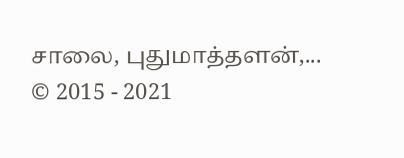சாலை, புதுமாத்தளன்,...
© 2015 - 2021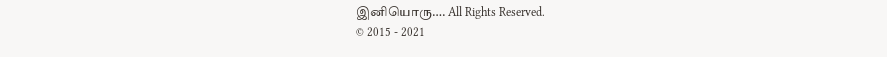இனியொரு…. All Rights Reserved.
© 2015 - 2021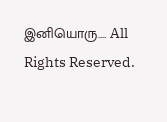இனியொரு…. All Rights Reserved.